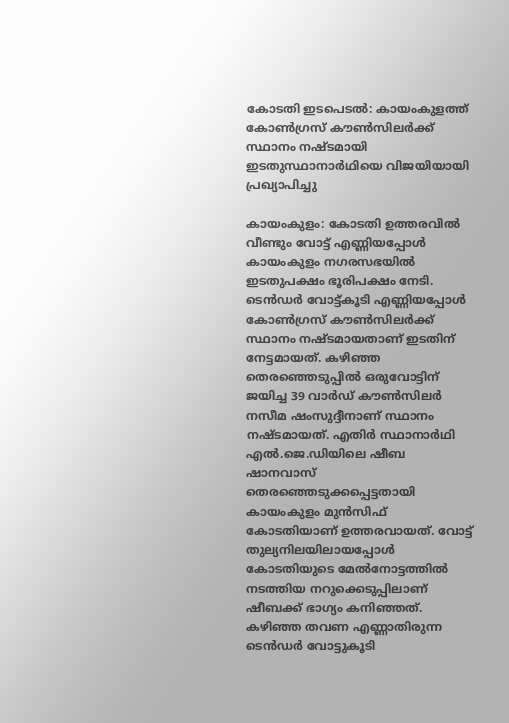കോടതി ഇടപെടൽ: കായംകുളത്ത് കോൺഗ്രസ് കൗൺസിലർക്ക് സ്ഥാനം നഷ്ടമായി ഇടതുസ്ഥാനാർഥിയെ വിജയിയായി പ്രഖ്യാപിച്ചു

കായംകുളം: കോടതി ഉത്തരവിൽ വീണ്ടും വോട്ട് എണ്ണിയപ്പോൾ കായംകുളം നഗരസഭയിൽ ഇടതുപക്ഷം ഭൂരിപക്ഷം നേടി. ടെൻഡർ വോട്ട്കൂടി എണ്ണിയപ്പോൾ കോൺഗ്രസ് കൗൺസിലർക്ക് സ്ഥാനം നഷ്ടമായതാണ് ഇടതിന് നേട്ടമായത്. കഴിഞ്ഞ തെരഞ്ഞെടുപ്പിൽ ഒരുവോട്ടിന് ജയിച്ച 39 വാർഡ് കൗൺസിലർ നസീമ ഷംസുദ്ദീനാണ് സ്ഥാനം നഷ്ടമായത്. എതിർ സ്ഥാനാർഥി എൽ.ജെ.ഡിയിലെ ഷീബ ഷാനവാസ് തെരഞ്ഞെടുക്കപ്പെട്ടതായി കായംകുളം മുൻസിഫ് കോടതിയാണ് ഉത്തരവായത്. വോട്ട് തുല്യനിലയിലായപ്പോൾ കോടതിയുടെ മേൽനോട്ടത്തിൽ നടത്തിയ നറുക്കെടുപ്പിലാണ് ഷീബക്ക് ഭാഗ്യം കനിഞ്ഞത്. കഴിഞ്ഞ തവണ എണ്ണാതിരുന്ന ടെൻഡർ വോട്ടുകൂടി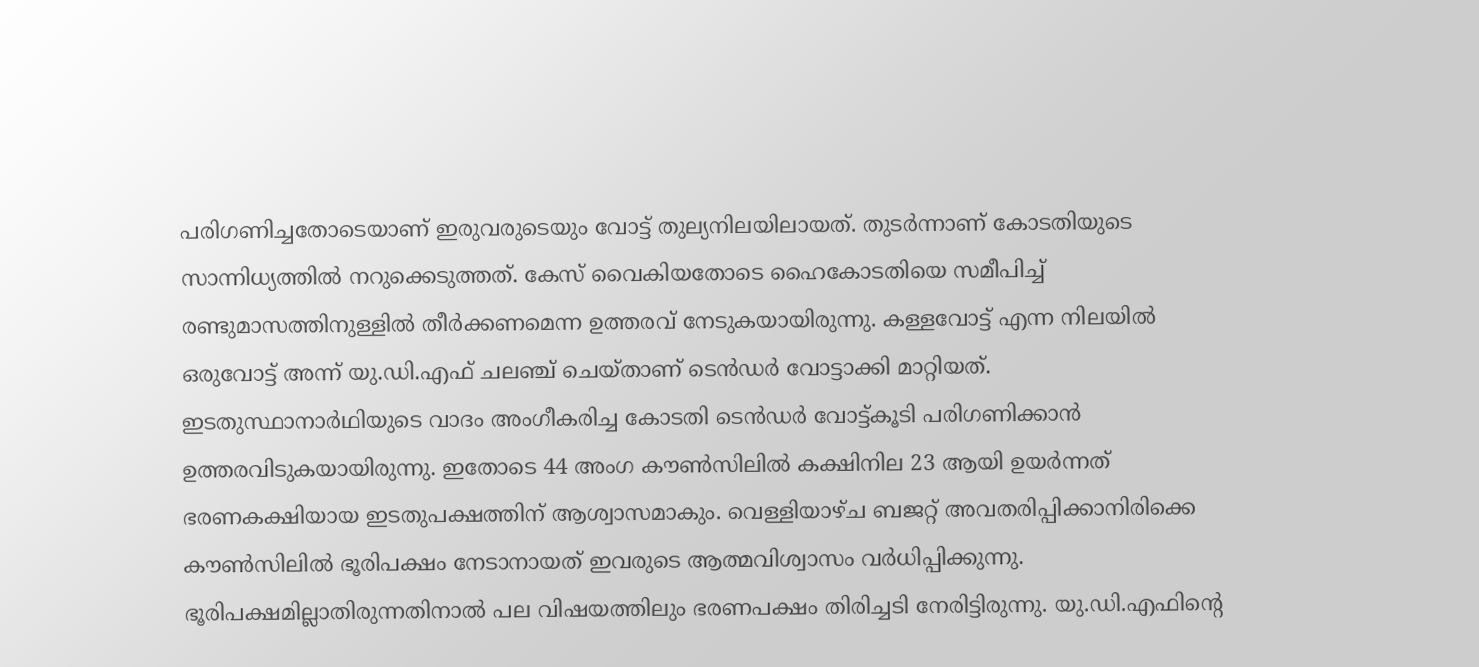പരിഗണിച്ചതോടെയാണ് ഇരുവരുടെയും വോട്ട് തുല്യനിലയിലായത്. തുടർന്നാണ് കോടതിയുടെ സാന്നിധ്യത്തിൽ നറുക്കെടുത്തത്. കേസ് വൈകിയതോടെ ഹൈകോടതിയെ സമീപിച്ച് രണ്ടുമാസത്തിനുള്ളിൽ തീർക്കണമെന്ന ഉത്തരവ് നേടുകയായിരുന്നു. കള്ളവോട്ട് എന്ന നിലയിൽ ഒരുവോട്ട് അന്ന് യു.ഡി.എഫ് ചലഞ്ച് ചെയ്താണ് ടെൻഡർ വോട്ടാക്കി മാറ്റിയത്. ഇടതുസ്ഥാനാർഥിയുടെ വാദം അംഗീകരിച്ച കോടതി ടെൻഡർ വോട്ട്കൂടി പരിഗണിക്കാൻ ഉത്തരവിടുകയായിരുന്നു. ഇതോടെ 44 അംഗ കൗൺസിലിൽ കക്ഷിനില 23 ആയി ഉയർന്നത് ഭരണകക്ഷിയായ ഇടതുപക്ഷത്തിന് ആശ്വാസമാകും. വെള്ളിയാഴ്ച ബജറ്റ് അവതരിപ്പിക്കാനിരിക്കെ കൗൺസിലിൽ ഭൂരിപക്ഷം നേടാനായത് ഇവരുടെ ആത്മവിശ്വാസം വർധിപ്പിക്കുന്നു. ഭൂരിപക്ഷമില്ലാതിരുന്നതിനാൽ പല വിഷയത്തിലും ഭരണപക്ഷം തിരിച്ചടി നേരിട്ടിരുന്നു. യു.ഡി.എഫിന്‍റെ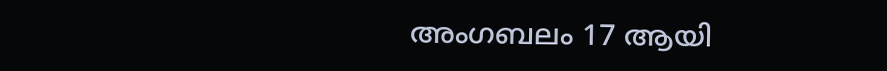അംഗബലം 17 ആയി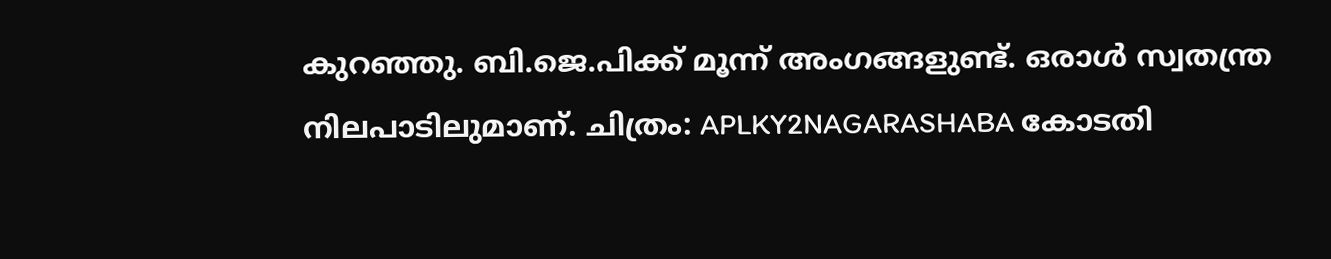കുറഞ്ഞു. ബി.ജെ.പിക്ക് മൂന്ന് അംഗങ്ങളുണ്ട്. ഒരാൾ സ്വതന്ത്ര നിലപാടിലുമാണ്. ചിത്രം: APLKY2NAGARASHABA കോടതി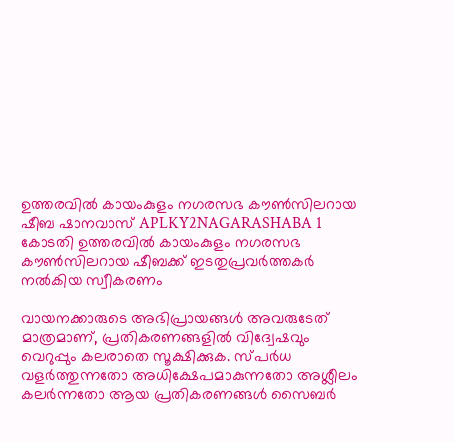ഉത്തരവിൽ കായംകുളം നഗരസഭ കൗൺസിലറായ ഷീബ ഷാനവാസ് APLKY2NAGARASHABA 1 കോടതി ഉത്തരവിൽ കായംകുളം നഗരസഭ കൗൺസിലറായ ഷീബക്ക് ഇടതുപ്രവർത്തകർ നൽകിയ സ്വീകരണം

വായനക്കാരുടെ അഭിപ്രായങ്ങള്‍ അവരുടേത് മാത്രമാണ്, പ്രതികരണങ്ങളിൽ വിദ്വേഷവും വെറുപ്പും കലരാതെ സൂക്ഷിക്കുക. സ്പർധ വളർത്തുന്നതോ അധിക്ഷേപമാകുന്നതോ അശ്ലീലം കലർന്നതോ ആയ പ്രതികരണങ്ങൾ സൈബർ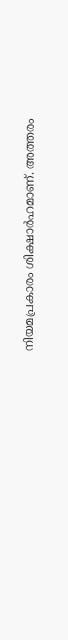നിയമപ്രകാരം ശിക്ഷാർഹമാണ്. അത്തരം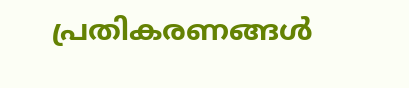പ്രതികരണങ്ങൾ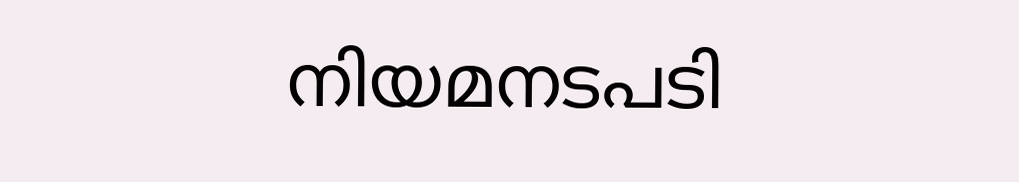നിയമനടപടി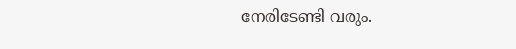നേരിടേണ്ടി വരും.